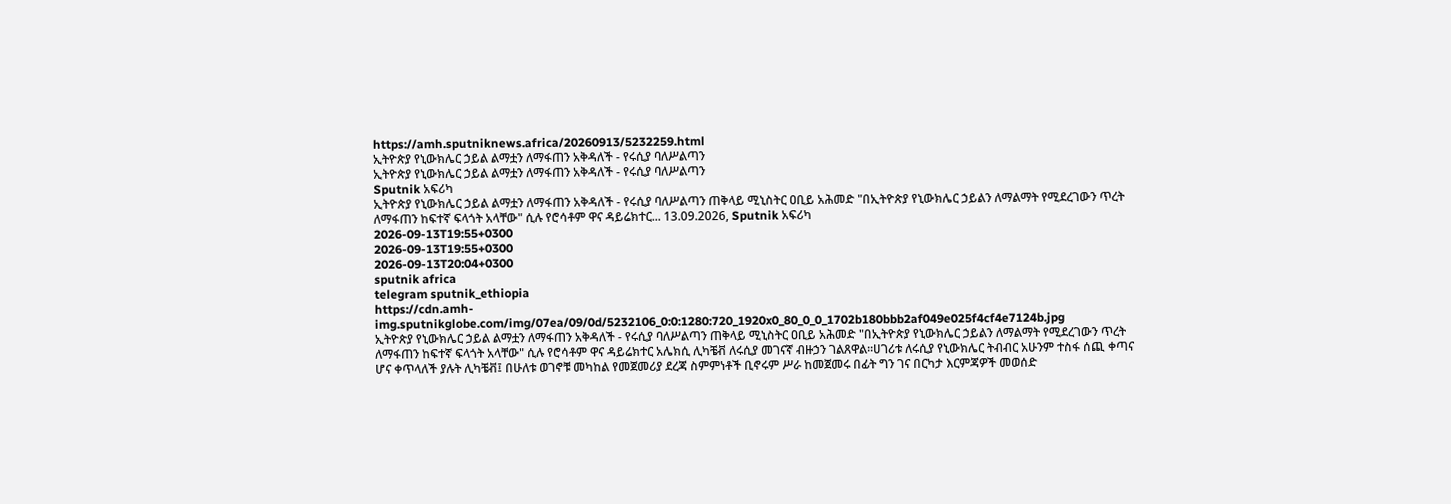https://amh.sputniknews.africa/20260913/5232259.html
ኢትዮጵያ የኒውክሌር ኃይል ልማቷን ለማፋጠን አቅዳለች - የሩሲያ ባለሥልጣን
ኢትዮጵያ የኒውክሌር ኃይል ልማቷን ለማፋጠን አቅዳለች - የሩሲያ ባለሥልጣን
Sputnik አፍሪካ
ኢትዮጵያ የኒውክሌር ኃይል ልማቷን ለማፋጠን አቅዳለች - የሩሲያ ባለሥልጣን ጠቅላይ ሚኒስትር ዐቢይ አሕመድ "በኢትዮጵያ የኒውክሌር ኃይልን ለማልማት የሚደረገውን ጥረት ለማፋጠን ከፍተኛ ፍላጎት አላቸው" ሲሉ የሮሳቶም ዋና ዳይሬክተር... 13.09.2026, Sputnik አፍሪካ
2026-09-13T19:55+0300
2026-09-13T19:55+0300
2026-09-13T20:04+0300
sputnik africa
telegram sputnik_ethiopia
https://cdn.amh-img.sputnikglobe.com/img/07ea/09/0d/5232106_0:0:1280:720_1920x0_80_0_0_1702b180bbb2af049e025f4cf4e7124b.jpg
ኢትዮጵያ የኒውክሌር ኃይል ልማቷን ለማፋጠን አቅዳለች - የሩሲያ ባለሥልጣን ጠቅላይ ሚኒስትር ዐቢይ አሕመድ "በኢትዮጵያ የኒውክሌር ኃይልን ለማልማት የሚደረገውን ጥረት ለማፋጠን ከፍተኛ ፍላጎት አላቸው" ሲሉ የሮሳቶም ዋና ዳይሬክተር አሌክሲ ሊካቼቭ ለሩሲያ መገናኛ ብዙኃን ገልጸዋል።ሀገሪቱ ለሩሲያ የኒውክሌር ትብብር አሁንም ተስፋ ሰጪ ቀጣና ሆና ቀጥላለች ያሉት ሊካቼቭ፤ በሁለቱ ወገኖቹ መካከል የመጀመሪያ ደረጃ ስምምነቶች ቢኖሩም ሥራ ከመጀመሩ በፊት ግን ገና በርካታ እርምጃዎች መወሰድ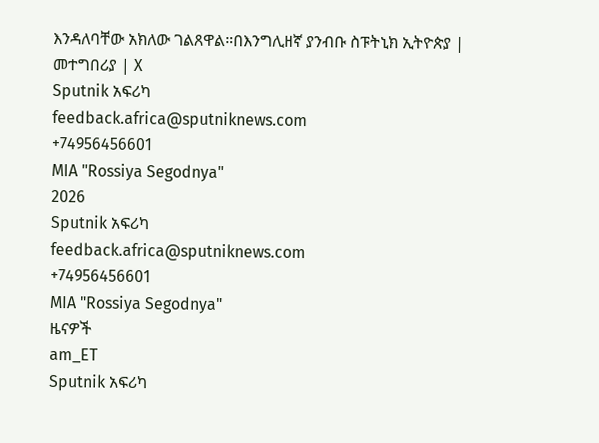እንዳለባቸው አክለው ገልጸዋል።በእንግሊዘኛ ያንብቡ ስፑትኒክ ኢትዮጵያ | መተግበሪያ | X
Sputnik አፍሪካ
feedback.africa@sputniknews.com
+74956456601
MIA "Rossiya Segodnya"
2026
Sputnik አፍሪካ
feedback.africa@sputniknews.com
+74956456601
MIA "Rossiya Segodnya"
ዜናዎች
am_ET
Sputnik አፍሪካ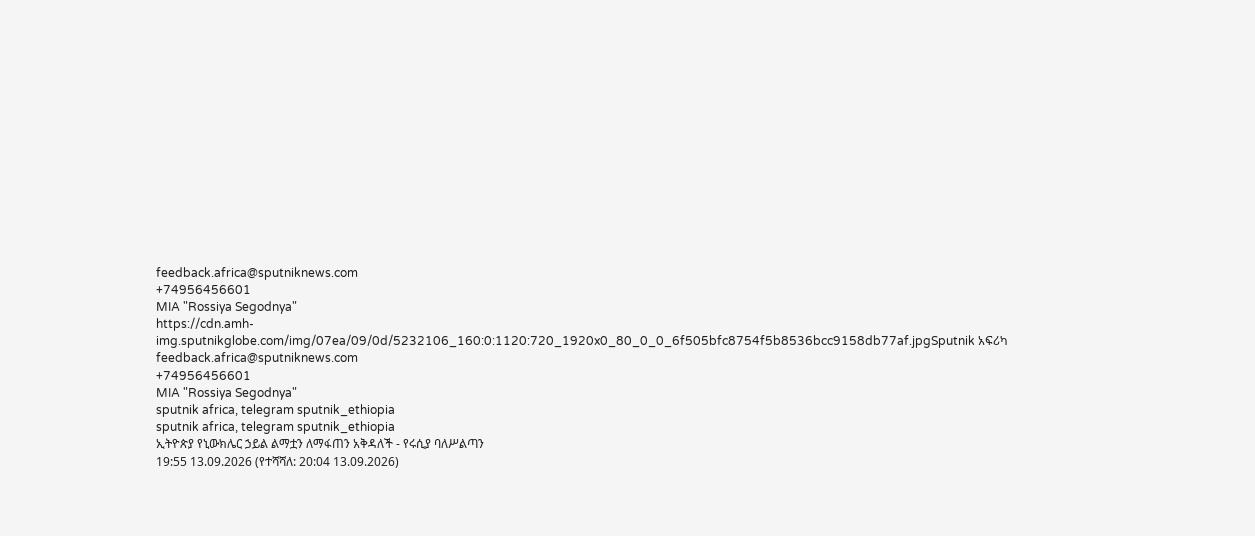feedback.africa@sputniknews.com
+74956456601
MIA "Rossiya Segodnya"
https://cdn.amh-img.sputnikglobe.com/img/07ea/09/0d/5232106_160:0:1120:720_1920x0_80_0_0_6f505bfc8754f5b8536bcc9158db77af.jpgSputnik አፍሪካ
feedback.africa@sputniknews.com
+74956456601
MIA "Rossiya Segodnya"
sputnik africa, telegram sputnik_ethiopia
sputnik africa, telegram sputnik_ethiopia
ኢትዮጵያ የኒውክሌር ኃይል ልማቷን ለማፋጠን አቅዳለች - የሩሲያ ባለሥልጣን
19:55 13.09.2026 (የተሻሻለ: 20:04 13.09.2026)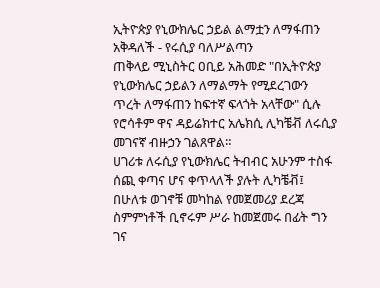ኢትዮጵያ የኒውክሌር ኃይል ልማቷን ለማፋጠን አቅዳለች - የሩሲያ ባለሥልጣን
ጠቅላይ ሚኒስትር ዐቢይ አሕመድ "በኢትዮጵያ የኒውክሌር ኃይልን ለማልማት የሚደረገውን ጥረት ለማፋጠን ከፍተኛ ፍላጎት አላቸው" ሲሉ የሮሳቶም ዋና ዳይሬክተር አሌክሲ ሊካቼቭ ለሩሲያ መገናኛ ብዙኃን ገልጸዋል።
ሀገሪቱ ለሩሲያ የኒውክሌር ትብብር አሁንም ተስፋ ሰጪ ቀጣና ሆና ቀጥላለች ያሉት ሊካቼቭ፤ በሁለቱ ወገኖቹ መካከል የመጀመሪያ ደረጃ ስምምነቶች ቢኖሩም ሥራ ከመጀመሩ በፊት ግን ገና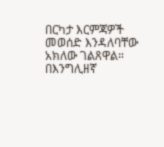በርካታ እርምጃዎች መወሰድ እንዳለባቸው አክለው ገልጸዋል።
በእንግሊዘኛ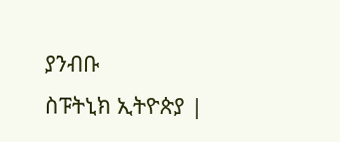ያንብቡ
ስፑትኒክ ኢትዮጵያ |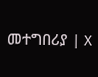መተግበሪያ | X